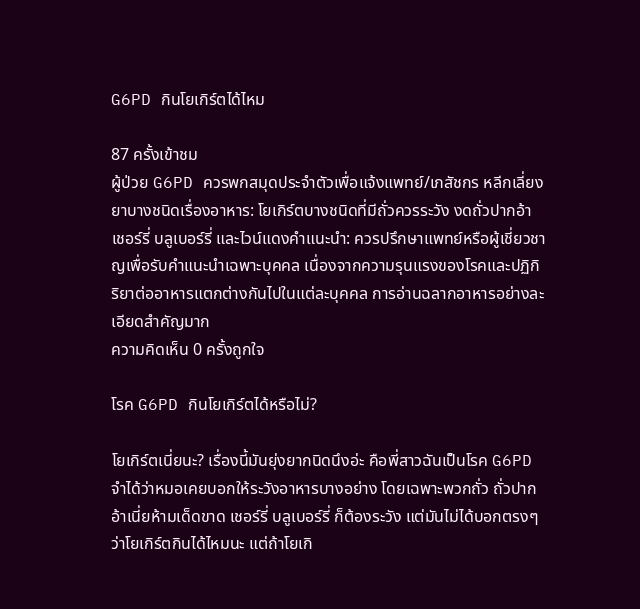G6PD กินโยเกิร์ตได้ไหม

87 ครั้งเข้าชม
ผู้ป่วย G6PD ควรพกสมุดประจำตัวเพื่อแจ้งแพทย์/เภสัชกร หลีกเลี่ยงยาบางชนิดเรื่องอาหาร: โยเกิร์ตบางชนิดที่มีถั่วควรระวัง งดถั่วปากอ้า เชอร์รี่ บลูเบอร์รี่ และไวน์แดงคำแนะนำ: ควรปรึกษาแพทย์หรือผู้เชี่ยวชาญเพื่อรับคำแนะนำเฉพาะบุคคล เนื่องจากความรุนแรงของโรคและปฏิกิริยาต่ออาหารแตกต่างกันไปในแต่ละบุคคล การอ่านฉลากอาหารอย่างละเอียดสำคัญมาก
ความคิดเห็น 0 ครั้งถูกใจ

โรค G6PD กินโยเกิร์ตได้หรือไม่?

โยเกิร์ตเนี่ยนะ? เรื่องนี้มันยุ่งยากนิดนึงอ่ะ คือพี่สาวฉันเป็นโรค G6PD จำได้ว่าหมอเคยบอกให้ระวังอาหารบางอย่าง โดยเฉพาะพวกถั่ว ถั่วปากอ้าเนี่ยห้ามเด็ดขาด เชอร์รี่ บลูเบอร์รี่ ก็ต้องระวัง แต่มันไม่ได้บอกตรงๆว่าโยเกิร์ตกินได้ไหมนะ แต่ถ้าโยเกิ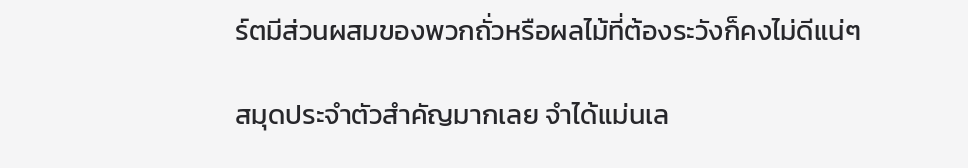ร์ตมีส่วนผสมของพวกถั่วหรือผลไม้ที่ต้องระวังก็คงไม่ดีแน่ๆ

สมุดประจำตัวสำคัญมากเลย จำได้แม่นเล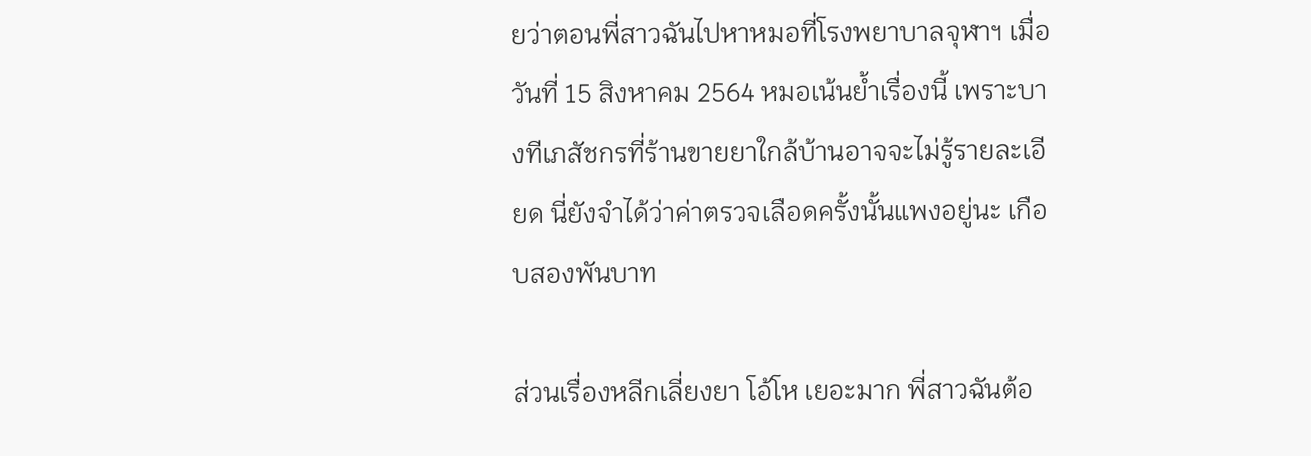ยว่าตอนพี่สาวฉันไปหาหมอที่โรงพยาบาลจุฬาฯ เมื่อวันที่ 15 สิงหาคม 2564 หมอเน้นย้ำเรื่องนี้ เพราะบางทีเภสัชกรที่ร้านขายยาใกล้บ้านอาจจะไม่รู้รายละเอียด นี่ยังจำได้ว่าค่าตรวจเลือดครั้งนั้นแพงอยู่นะ เกือบสองพันบาท

ส่วนเรื่องหลีกเลี่ยงยา โอ้โห เยอะมาก พี่สาวฉันต้อ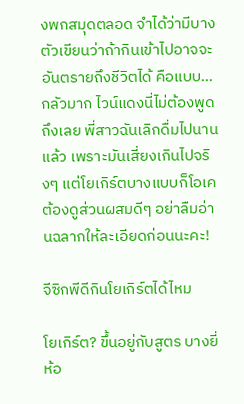งพกสมุดตลอด จำได้ว่ามีบางตัวเขียนว่าถ้ากินเข้าไปอาจจะอันตรายถึงชีวิตได้ คือแบบ...กลัวมาก ไวน์แดงนี่ไม่ต้องพูดถึงเลย พี่สาวฉันเลิกดื่มไปนานแล้ว เพราะมันเสี่ยงเกินไปจริงๆ แต่โยเกิร์ตบางแบบก็โอเค ต้องดูส่วนผสมดีๆ อย่าลืมอ่านฉลากให้ละเอียดก่อนนะคะ!

จีซิกพีดีกินโยเกิร์ตได้ไหม

โยเกิร์ต? ขึ้นอยู่กับสูตร บางยี่ห้อ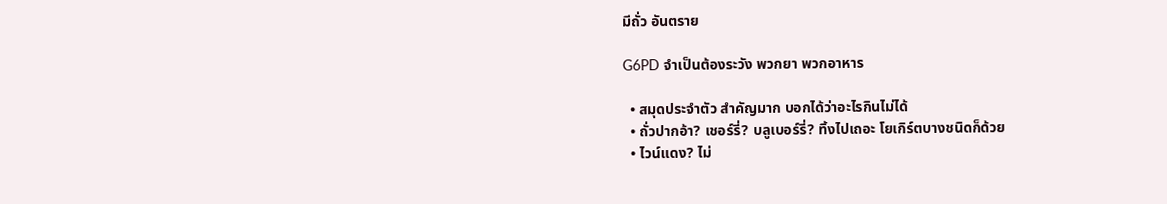มีถั่ว อันตราย

G6PD จำเป็นต้องระวัง พวกยา พวกอาหาร

  • สมุดประจำตัว สำคัญมาก บอกได้ว่าอะไรกินไม่ได้
  • ถั่วปากอ้า? เชอร์รี่? บลูเบอร์รี่? ทิ้งไปเถอะ โยเกิร์ตบางชนิดก็ด้วย
  • ไวน์แดง? ไม่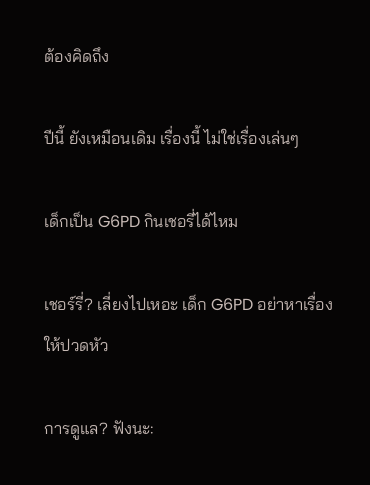ต้องคิดถึง

ปีนี้ ยังเหมือนเดิม เรื่องนี้ ไม่ใช่เรื่องเล่นๆ

เด็กเป็น G6PD กินเชอรี่ได้ไหม

เชอร์รี่? เลี่ยงไปเหอะ เด็ก G6PD อย่าหาเรื่องให้ปวดหัว

การดูแล? ฟังนะ: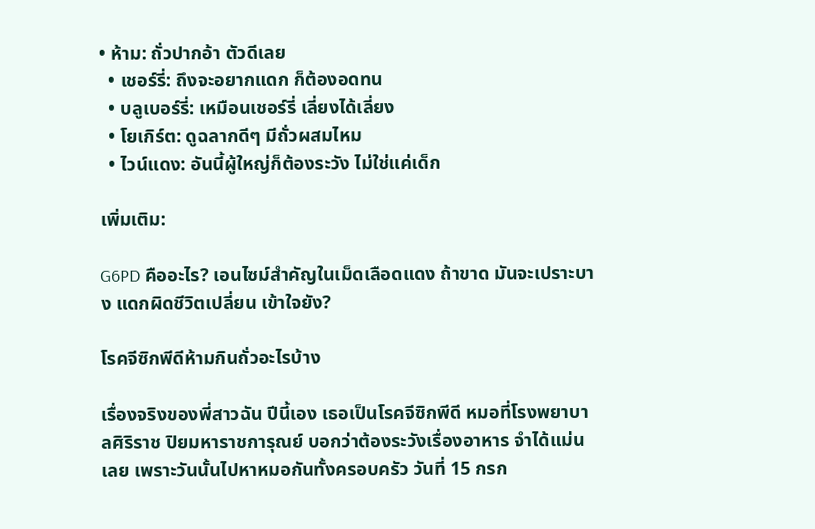• ห้าม: ถั่วปากอ้า ตัวดีเลย
  • เชอร์รี่: ถึงจะอยากแดก ก็ต้องอดทน
  • บลูเบอร์รี่: เหมือนเชอร์รี่ เลี่ยงได้เลี่ยง
  • โยเกิร์ต: ดูฉลากดีๆ มีถั่วผสมไหม
  • ไวน์แดง: อันนี้ผู้ใหญ่ก็ต้องระวัง ไม่ใช่แค่เด็ก

เพิ่มเติม:

G6PD คืออะไร? เอนไซม์สำคัญในเม็ดเลือดแดง ถ้าขาด มันจะเปราะบาง แดกผิดชีวิตเปลี่ยน เข้าใจยัง?

โรคจีซิกพีดีห้ามกินถั่วอะไรบ้าง

เรื่องจริงของพี่สาวฉัน ปีนี้เอง เธอเป็นโรคจีซิกพีดี หมอที่โรงพยาบาลศิริราช ปิยมหาราชการุณย์ บอกว่าต้องระวังเรื่องอาหาร จำได้แม่นเลย เพราะวันนั้นไปหาหมอกันทั้งครอบครัว วันที่ 15 กรก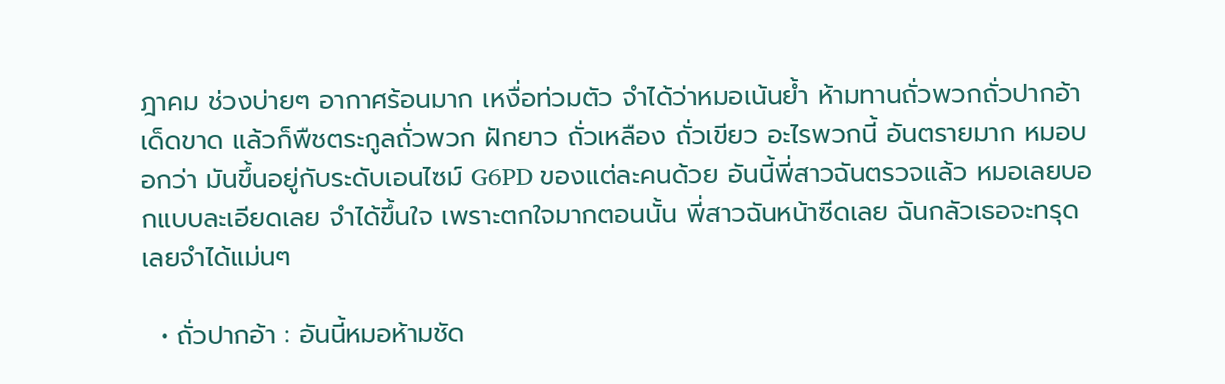ฎาคม ช่วงบ่ายๆ อากาศร้อนมาก เหงื่อท่วมตัว จำได้ว่าหมอเน้นย้ำ ห้ามทานถั่วพวกถั่วปากอ้าเด็ดขาด แล้วก็พืชตระกูลถั่วพวก ฝักยาว ถั่วเหลือง ถั่วเขียว อะไรพวกนี้ อันตรายมาก หมอบอกว่า มันขึ้นอยู่กับระดับเอนไซม์ G6PD ของแต่ละคนด้วย อันนี้พี่สาวฉันตรวจแล้ว หมอเลยบอกแบบละเอียดเลย จำได้ขึ้นใจ เพราะตกใจมากตอนนั้น พี่สาวฉันหน้าซีดเลย ฉันกลัวเธอจะทรุด เลยจำได้แม่นๆ

  • ถั่วปากอ้า : อันนี้หมอห้ามชัด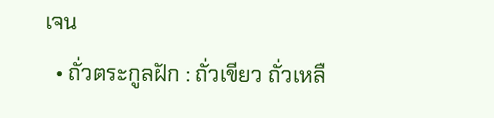เจน
  • ถั่วตระกูลฝัก : ถั่วเขียว ถั่วเหลื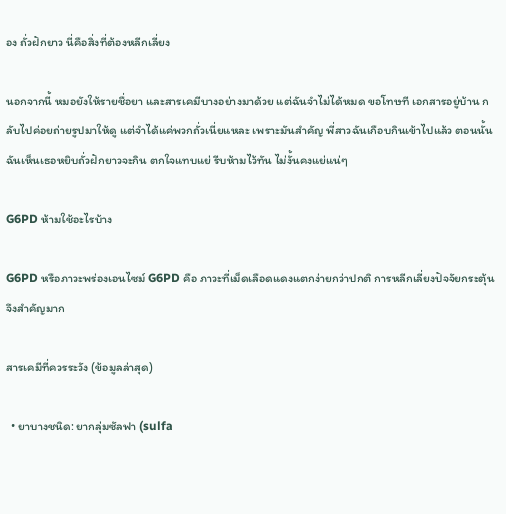อง ถั่วฝักยาว นี่คือสิ่งที่ต้องหลีกเลี่ยง

นอกจากนี้ หมอยังให้รายชื่อยา และสารเคมีบางอย่างมาด้วย แต่ฉันจำไม่ได้หมด ขอโทษที เอกสารอยู่บ้าน กลับไปค่อยถ่ายรูปมาให้ดู แต่จำได้แค่พวกถั่วเนี่ยแหละ เพราะมันสำคัญ พี่สาวฉันเกือบกินเข้าไปแล้ว ตอนนั้นฉันเห็นเธอหยิบถั่วฝักยาวจะกิน ตกใจแทบแย่ รีบห้ามไว้ทัน ไม่งั้นคงแย่แน่ๆ

G6PD ห้ามใช้อะไรบ้าง

G6PD หรือภาวะพร่องเอนไซม์ G6PD คือ ภาวะที่เม็ดเลือดแดงแตกง่ายกว่าปกติ การหลีกเลี่ยงปัจจัยกระตุ้นจึงสำคัญมาก

สารเคมีที่ควรระวัง (ข้อมูลล่าสุด)

  • ยาบางชนิด: ยากลุ่มซัลฟา (sulfa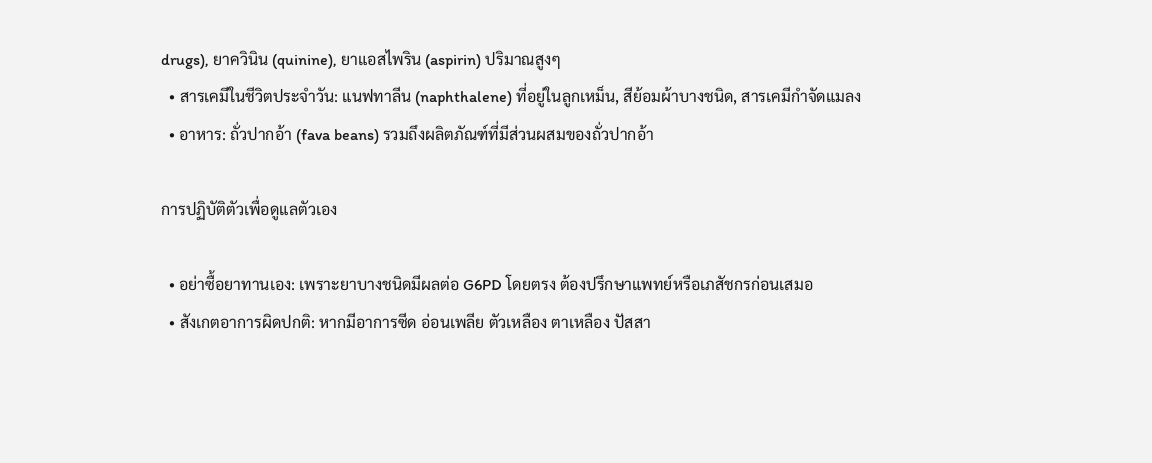drugs), ยาควินิน (quinine), ยาแอสไพริน (aspirin) ปริมาณสูงๆ
  • สารเคมีในชีวิตประจำวัน: แนฟทาลีน (naphthalene) ที่อยู่ในลูกเหม็น, สีย้อมผ้าบางชนิด, สารเคมีกำจัดแมลง
  • อาหาร: ถั่วปากอ้า (fava beans) รวมถึงผลิตภัณฑ์ที่มีส่วนผสมของถั่วปากอ้า

การปฏิบัติตัวเพื่อดูแลตัวเอง

  • อย่าซื้อยาทานเอง: เพราะยาบางชนิดมีผลต่อ G6PD โดยตรง ต้องปรึกษาแพทย์หรือเภสัชกรก่อนเสมอ
  • สังเกตอาการผิดปกติ: หากมีอาการซีด อ่อนเพลีย ตัวเหลือง ตาเหลือง ปัสสา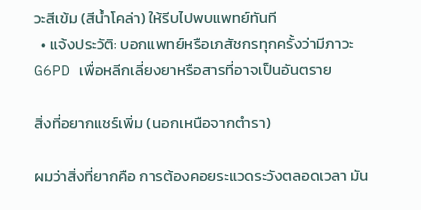วะสีเข้ม (สีน้ำโคล่า) ให้รีบไปพบแพทย์ทันที
  • แจ้งประวัติ: บอกแพทย์หรือเภสัชกรทุกครั้งว่ามีภาวะ G6PD เพื่อหลีกเลี่ยงยาหรือสารที่อาจเป็นอันตราย

สิ่งที่อยากแชร์เพิ่ม (นอกเหนือจากตำรา)

ผมว่าสิ่งที่ยากคือ การต้องคอยระแวดระวังตลอดเวลา มัน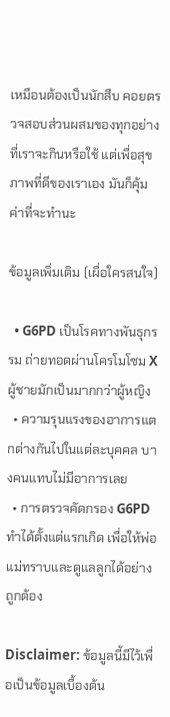เหมือนต้องเป็นนักสืบ คอยตรวจสอบส่วนผสมของทุกอย่างที่เราจะกินหรือใช้ แต่เพื่อสุขภาพที่ดีของเราเอง มันก็คุ้มค่าที่จะทำนะ

ข้อมูลเพิ่มเติม (เผื่อใครสนใจ)

  • G6PD เป็นโรคทางพันธุกรรม ถ่ายทอดผ่านโครโมโซม X ผู้ชายมักเป็นมากกว่าผู้หญิง
  • ความรุนแรงของอาการแตกต่างกันไปในแต่ละบุคคล บางคนแทบไม่มีอาการเลย
  • การตรวจคัดกรอง G6PD ทำได้ตั้งแต่แรกเกิด เพื่อให้พ่อแม่ทราบและดูแลลูกได้อย่างถูกต้อง

Disclaimer: ข้อมูลนี้มีไว้เพื่อเป็นข้อมูลเบื้องต้น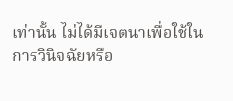เท่านั้น ไม่ได้มีเจตนาเพื่อใช้ในการวินิจฉัยหรือ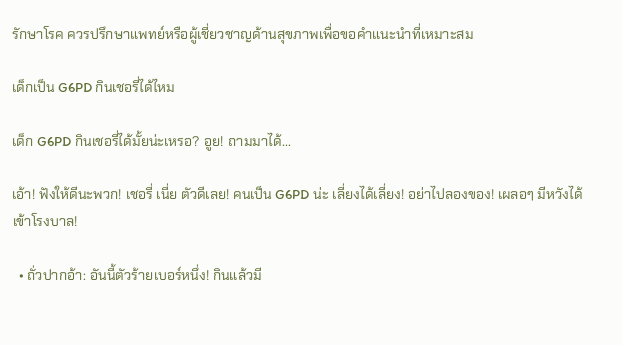รักษาโรค ควรปรึกษาแพทย์หรือผู้เชี่ยวชาญด้านสุขภาพเพื่อขอคำแนะนำที่เหมาะสม

เด็กเป็น G6PD กินเชอรี่ได้ไหม

เด็ก G6PD กินเชอรี่ได้มั้ยน่ะเหรอ? อูย! ถามมาได้...

เอ้า! ฟังให้ดีนะพวก! เชอรี่ เนี่ย ตัวดีเลย! คนเป็น G6PD น่ะ เลี่ยงได้เลี่ยง! อย่าไปลองของ! เผลอๆ มีหวังได้เข้าโรงบาล!

  • ถั่วปากอ้า: อันนี้ตัวร้ายเบอร์หนึ่ง! กินแล้วมี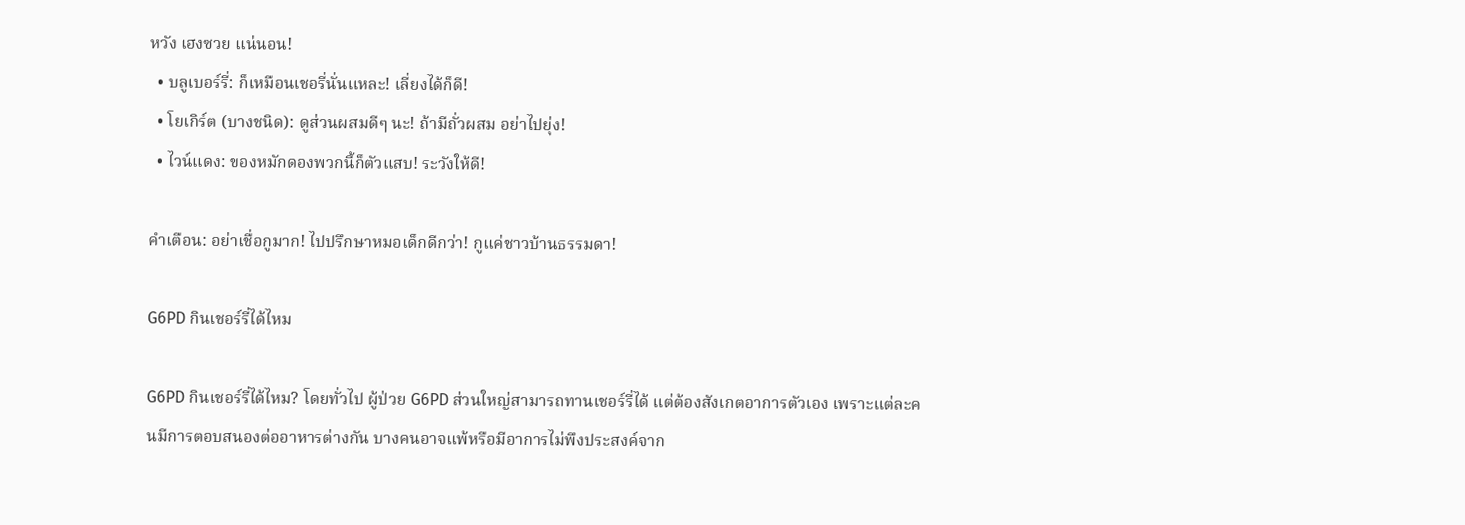หวัง เฮงซวย แน่นอน!
  • บลูเบอร์รี่: ก็เหมือนเชอรี่นั่นแหละ! เลี่ยงได้ก็ดี!
  • โยเกิร์ต (บางชนิด): ดูส่วนผสมดีๆ นะ! ถ้ามีถั่วผสม อย่าไปยุ่ง!
  • ไวน์แดง: ของหมักดองพวกนี้ก็ตัวแสบ! ระวังให้ดี!

คำเตือน: อย่าเชื่อกูมาก! ไปปรึกษาหมอเด็กดีกว่า! กูแค่ชาวบ้านธรรมดา!

G6PD กินเชอร์รี่ได้ไหม

G6PD กินเชอร์รี่ได้ไหม? โดยทั่วไป ผู้ป่วย G6PD ส่วนใหญ่สามารถทานเชอร์รี่ได้ แต่ต้องสังเกตอาการตัวเอง เพราะแต่ละคนมีการตอบสนองต่ออาหารต่างกัน บางคนอาจแพ้หรือมีอาการไม่พึงประสงค์จาก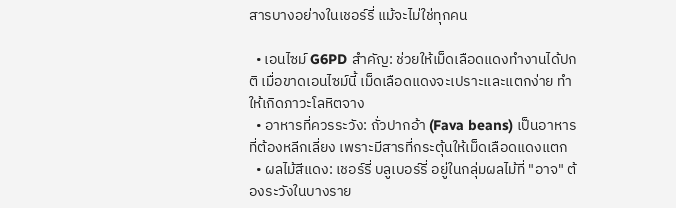สารบางอย่างในเชอร์รี่ แม้จะไม่ใช่ทุกคน

  • เอนไซม์ G6PD สำคัญ: ช่วยให้เม็ดเลือดแดงทำงานได้ปกติ เมื่อขาดเอนไซม์นี้ เม็ดเลือดแดงจะเปราะและแตกง่าย ทำให้เกิดภาวะโลหิตจาง
  • อาหารที่ควรระวัง: ถั่วปากอ้า (Fava beans) เป็นอาหารที่ต้องหลีกเลี่ยง เพราะมีสารที่กระตุ้นให้เม็ดเลือดแดงแตก
  • ผลไม้สีแดง: เชอร์รี่ บลูเบอร์รี่ อยู่ในกลุ่มผลไม้ที่ "อาจ" ต้องระวังในบางราย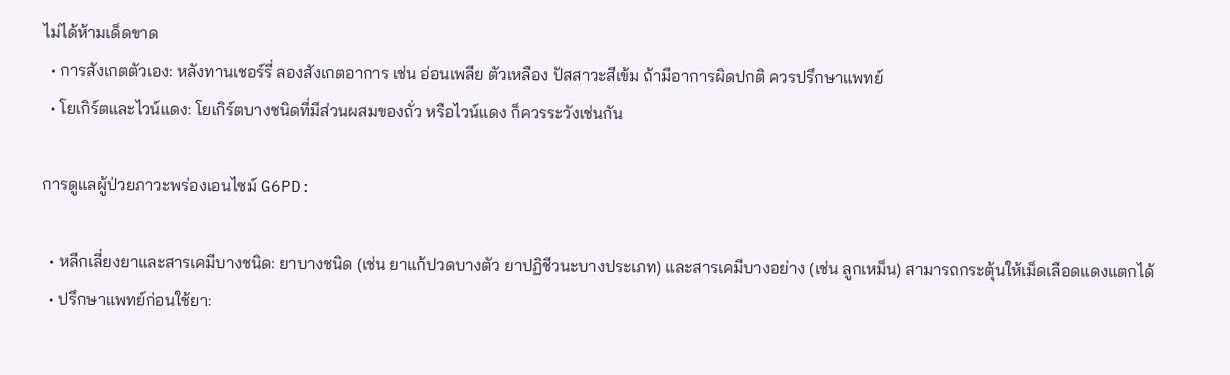ไม่ได้ห้ามเด็ดขาด
  • การสังเกตตัวเอง: หลังทานเชอร์รี่ ลองสังเกตอาการ เช่น อ่อนเพลีย ตัวเหลือง ปัสสาวะสีเข้ม ถ้ามีอาการผิดปกติ ควรปรึกษาแพทย์
  • โยเกิร์ตและไวน์แดง: โยเกิร์ตบางชนิดที่มีส่วนผสมของถั่ว หรือไวน์แดง ก็ควรระวังเช่นกัน

การดูแลผู้ป่วยภาวะพร่องเอนไซม์ G6PD:

  • หลีกเลี่ยงยาและสารเคมีบางชนิด: ยาบางชนิด (เช่น ยาแก้ปวดบางตัว ยาปฏิชีวนะบางประเภท) และสารเคมีบางอย่าง (เช่น ลูกเหม็น) สามารถกระตุ้นให้เม็ดเลือดแดงแตกได้
  • ปรึกษาแพทย์ก่อนใช้ยา: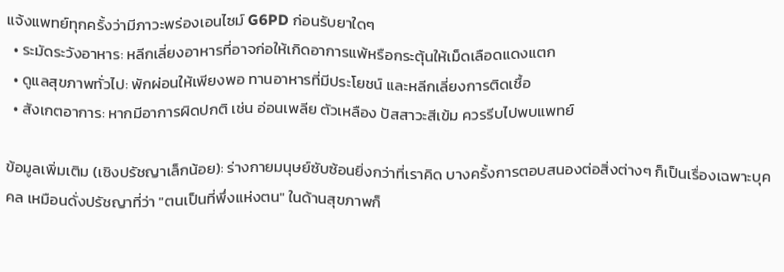แจ้งแพทย์ทุกครั้งว่ามีภาวะพร่องเอนไซม์ G6PD ก่อนรับยาใดๆ
  • ระมัดระวังอาหาร: หลีกเลี่ยงอาหารที่อาจก่อให้เกิดอาการแพ้หรือกระตุ้นให้เม็ดเลือดแดงแตก
  • ดูแลสุขภาพทั่วไป: พักผ่อนให้เพียงพอ ทานอาหารที่มีประโยชน์ และหลีกเลี่ยงการติดเชื้อ
  • สังเกตอาการ: หากมีอาการผิดปกติ เช่น อ่อนเพลีย ตัวเหลือง ปัสสาวะสีเข้ม ควรรีบไปพบแพทย์

ข้อมูลเพิ่มเติม (เชิงปรัชญาเล็กน้อย): ร่างกายมนุษย์ซับซ้อนยิ่งกว่าที่เราคิด บางครั้งการตอบสนองต่อสิ่งต่างๆ ก็เป็นเรื่องเฉพาะบุคคล เหมือนดั่งปรัชญาที่ว่า "ตนเป็นที่พึ่งแห่งตน" ในด้านสุขภาพก็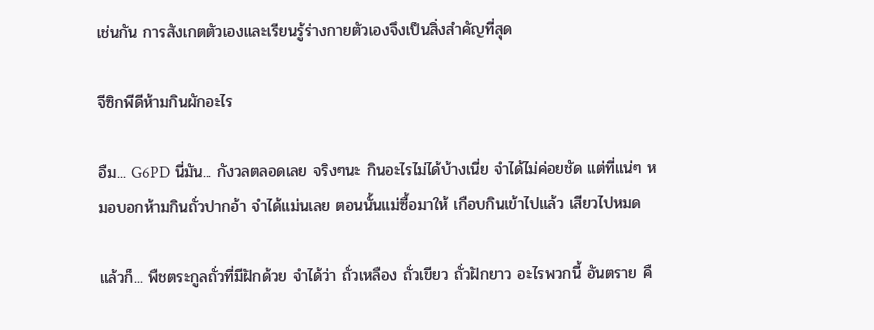เช่นกัน การสังเกตตัวเองและเรียนรู้ร่างกายตัวเองจึงเป็นสิ่งสำคัญที่สุด

จีซิกพีดีห้ามกินผักอะไร

อืม... G6PD นี่มัน... กังวลตลอดเลย จริงๆนะ กินอะไรไม่ได้บ้างเนี่ย จำได้ไม่ค่อยชัด แต่ที่แน่ๆ หมอบอกห้ามกินถั่วปากอ้า จำได้แม่นเลย ตอนนั้นแม่ซื้อมาให้ เกือบกินเข้าไปแล้ว เสียวไปหมด

แล้วก็... พืชตระกูลถั่วที่มีฝักด้วย จำได้ว่า ถั่วเหลือง ถั่วเขียว ถั่วฝักยาว อะไรพวกนี้ อันตราย คื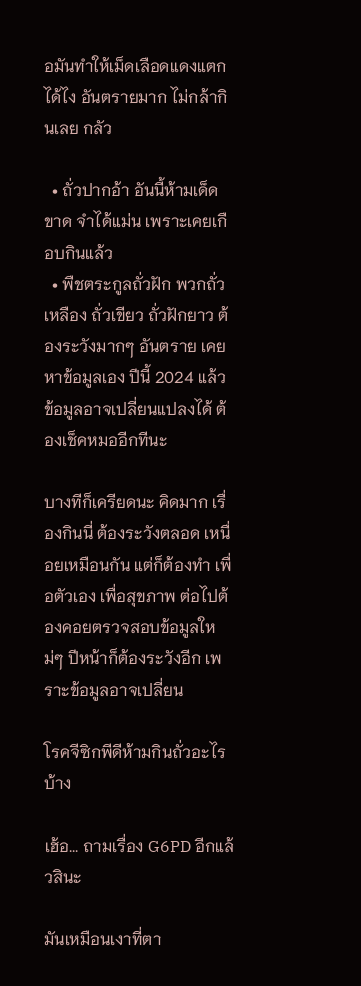อมันทำให้เม็ดเลือดแดงแตกได้ไง อันตรายมาก ไม่กล้ากินเลย กลัว

  • ถั่วปากอ้า อันนี้ห้ามเด็ดขาด จำได้แม่น เพราะเคยเกือบกินแล้ว
  • พืชตระกูลถั่วฝัก พวกถั่วเหลือง ถั่วเขียว ถั่วฝักยาว ต้องระวังมากๆ อันตราย เคยหาข้อมูลเอง ปีนี้ 2024 แล้ว ข้อมูลอาจเปลี่ยนแปลงได้ ต้องเช็คหมออีกทีนะ

บางทีก็เครียดนะ คิดมาก เรื่องกินนี่ ต้องระวังตลอด เหนื่อยเหมือนกัน แต่ก็ต้องทำ เพื่อตัวเอง เพื่อสุขภาพ ต่อไปต้องคอยตรวจสอบข้อมูลใหม่ๆ ปีหน้าก็ต้องระวังอีก เพราะข้อมูลอาจเปลี่ยน

โรคจีซิกพีดีห้ามกินถั่วอะไรบ้าง

เฮ้อ... ถามเรื่อง G6PD อีกแล้วสินะ

มันเหมือนเงาที่ตา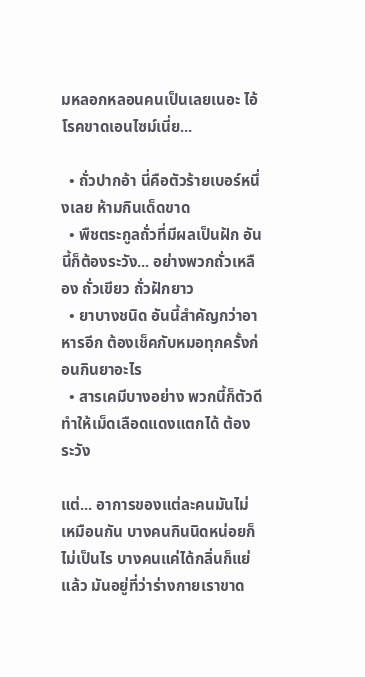มหลอกหลอนคนเป็นเลยเนอะ ไอ้โรคขาดเอนไซม์เนี่ย...

  • ถั่วปากอ้า นี่คือตัวร้ายเบอร์หนึ่งเลย ห้ามกินเด็ดขาด
  • พืชตระกูลถั่วที่มีผลเป็นฝัก อันนี้ก็ต้องระวัง... อย่างพวกถั่วเหลือง ถั่วเขียว ถั่วฝักยาว
  • ยาบางชนิด อันนี้สำคัญกว่าอาหารอีก ต้องเช็คกับหมอทุกครั้งก่อนกินยาอะไร
  • สารเคมีบางอย่าง พวกนี้ก็ตัวดี ทำให้เม็ดเลือดแดงแตกได้ ต้องระวัง

แต่... อาการของแต่ละคนมันไม่เหมือนกัน บางคนกินนิดหน่อยก็ไม่เป็นไร บางคนแค่ได้กลิ่นก็แย่แล้ว มันอยู่ที่ว่าร่างกายเราขาด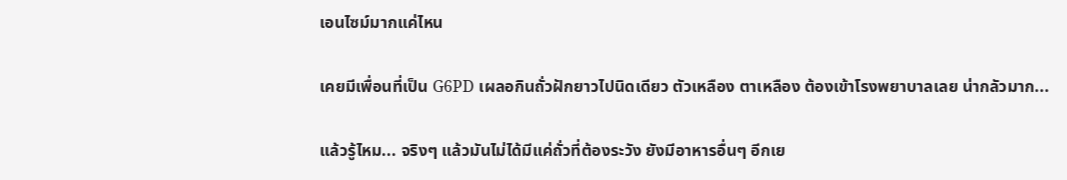เอนไซม์มากแค่ไหน

เคยมีเพื่อนที่เป็น G6PD เผลอกินถั่วฝักยาวไปนิดเดียว ตัวเหลือง ตาเหลือง ต้องเข้าโรงพยาบาลเลย น่ากลัวมาก...

แล้วรู้ไหม... จริงๆ แล้วมันไม่ได้มีแค่ถั่วที่ต้องระวัง ยังมีอาหารอื่นๆ อีกเย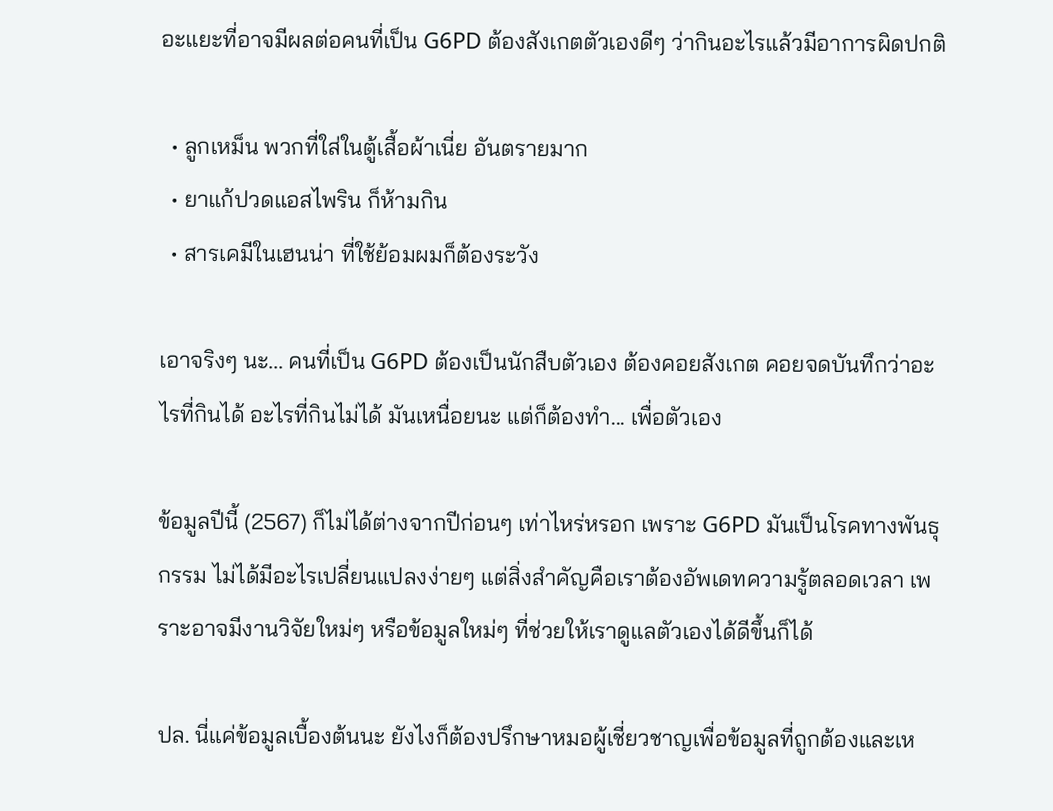อะแยะที่อาจมีผลต่อคนที่เป็น G6PD ต้องสังเกตตัวเองดีๆ ว่ากินอะไรแล้วมีอาการผิดปกติ

  • ลูกเหม็น พวกที่ใส่ในตู้เสื้อผ้าเนี่ย อันตรายมาก
  • ยาแก้ปวดแอสไพริน ก็ห้ามกิน
  • สารเคมีในเฮนน่า ที่ใช้ย้อมผมก็ต้องระวัง

เอาจริงๆ นะ... คนที่เป็น G6PD ต้องเป็นนักสืบตัวเอง ต้องคอยสังเกต คอยจดบันทึกว่าอะไรที่กินได้ อะไรที่กินไม่ได้ มันเหนื่อยนะ แต่ก็ต้องทำ... เพื่อตัวเอง

ข้อมูลปีนี้ (2567) ก็ไม่ได้ต่างจากปีก่อนๆ เท่าไหร่หรอก เพราะ G6PD มันเป็นโรคทางพันธุกรรม ไม่ได้มีอะไรเปลี่ยนแปลงง่ายๆ แต่สิ่งสำคัญคือเราต้องอัพเดทความรู้ตลอดเวลา เพราะอาจมีงานวิจัยใหม่ๆ หรือข้อมูลใหม่ๆ ที่ช่วยให้เราดูแลตัวเองได้ดีขึ้นก็ได้

ปล. นี่แค่ข้อมูลเบื้องต้นนะ ยังไงก็ต้องปรึกษาหมอผู้เชี่ยวชาญเพื่อข้อมูลที่ถูกต้องและเห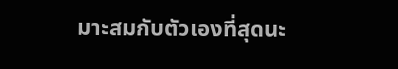มาะสมกับตัวเองที่สุดนะ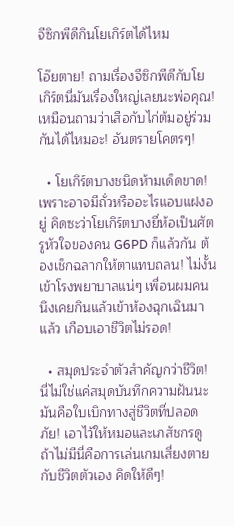จีซิกพีดีกินโยเกิร์ตได้ไหม

โอ๊ยตาย! ถามเรื่องจีซิกพีดีกับโยเกิร์ตนี่มันเรื่องใหญ่เลยนะพ่อคุณ! เหมือนถามว่าเสือกับไก่ต้มอยู่ร่วมกันได้ไหมอะ! อันตรายโคตรๆ!

  • โยเกิร์ตบางชนิดห้ามเด็ดขาด! เพราะอาจมีถั่วหรืออะไรแอบแฝงอยู่ คิดซะว่าโยเกิร์ตบางยี่ห้อเป็นศัตรูหัวใจของคน G6PD ก็แล้วกัน ต้องเช็กฉลากให้ตาแทบถลน! ไม่งั้นเข้าโรงพยาบาลแน่ๆ เพื่อนผมคนนึงเคยกินแล้วเข้าห้องฉุกเฉินมาแล้ว เกือบเอาชีวิตไม่รอด!

  • สมุดประจำตัวสำคัญกว่าชีวิต! นี่ไม่ใช่แค่สมุดบันทึกความฝันนะ มันคือใบเบิกทางสู่ชีวิตที่ปลอดภัย! เอาไว้ให้หมอและเภสัชกรดู ถ้าไม่มีนี่คือการเล่นเกมเสี่ยงตายกับชีวิตตัวเอง คิดให้ดีๆ!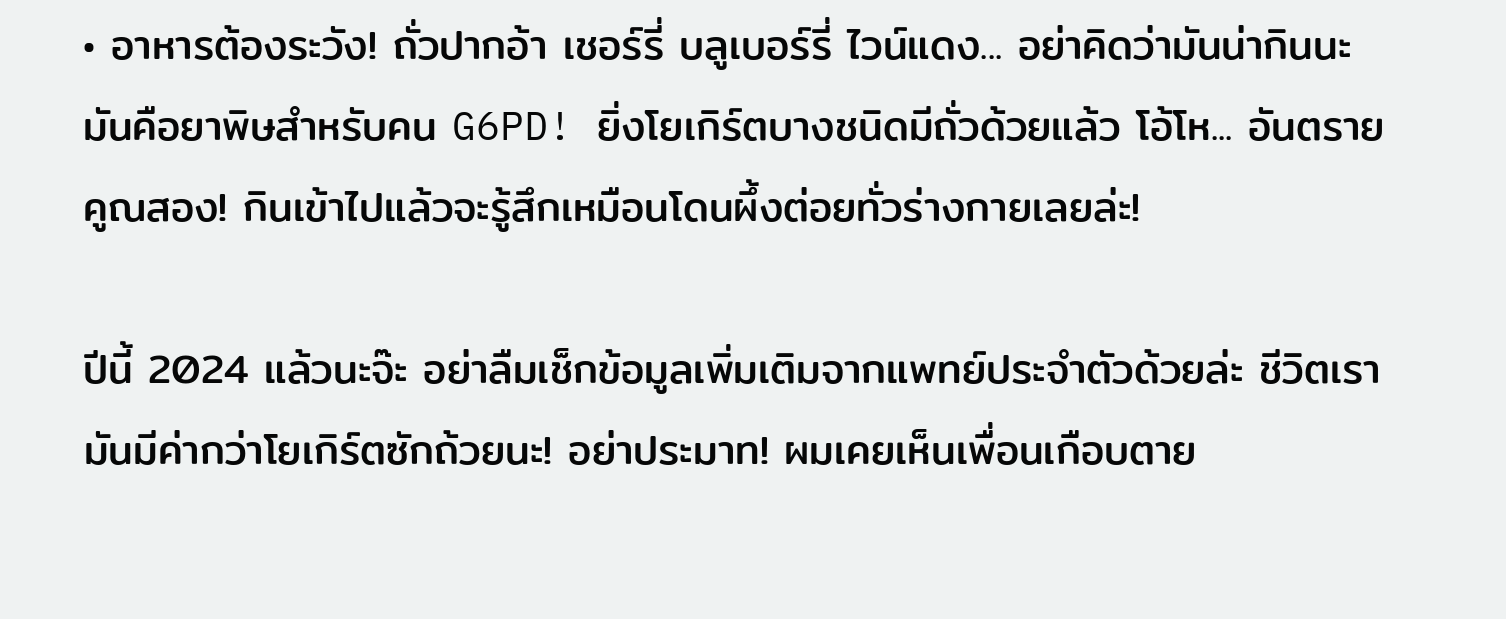• อาหารต้องระวัง! ถั่วปากอ้า เชอร์รี่ บลูเบอร์รี่ ไวน์แดง... อย่าคิดว่ามันน่ากินนะ มันคือยาพิษสำหรับคน G6PD! ยิ่งโยเกิร์ตบางชนิดมีถั่วด้วยแล้ว โอ้โห... อันตรายคูณสอง! กินเข้าไปแล้วจะรู้สึกเหมือนโดนผึ้งต่อยทั่วร่างกายเลยล่ะ!

ปีนี้ 2024 แล้วนะจ๊ะ อย่าลืมเช็กข้อมูลเพิ่มเติมจากแพทย์ประจำตัวด้วยล่ะ ชีวิตเรามันมีค่ากว่าโยเกิร์ตซักถ้วยนะ! อย่าประมาท! ผมเคยเห็นเพื่อนเกือบตาย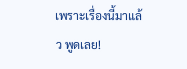เพราะเรื่องนี้มาแล้ว พูดเลย!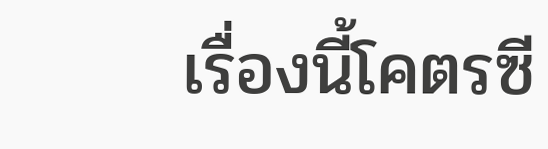เรื่องนี้โคตรซี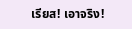เรียส! เอาจริง!